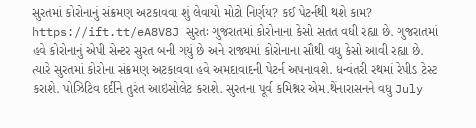સુરતમાં કોરોનાનું સંક્રમણ અટકાવવા શું લેવાયો મોટો નિર્ણય? કઈ પેટર્નથી થશે કામ? https://ift.tt/eA8V8J સુરતઃ ગુજરાતમાં કોરોનાના કેસો સતત વધી રહ્યા છે. ગુજરાતમાં હવે કોરોનાનું એપી સેન્ટર સુરત બની ગયું છે અને રાજ્યમાં કોરોનાના સૌથી વધુ કેસો આવી રહ્યા છે. ત્યારે સુરતમાં કોરોના સંક્રમણ અટકાવવા હવે અમદાવાદની પેટર્ન અપનાવશે. ધન્વંતરી રથમાં રેપીડ ટેસ્ટ કરાશે. પોઝિટિવ દર્દીને તુરંત આઇસોલેટ કરાશે. સુરતના પૂર્વ કમિશ્નર એમ.થેંનારાસનને વધુ July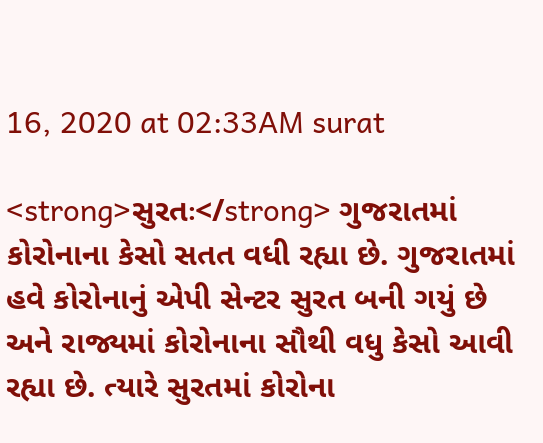16, 2020 at 02:33AM surat

<strong>સુરતઃ</strong> ગુજરાતમાં કોરોનાના કેસો સતત વધી રહ્યા છે. ગુજરાતમાં હવે કોરોનાનું એપી સેન્ટર સુરત બની ગયું છે અને રાજ્યમાં કોરોનાના સૌથી વધુ કેસો આવી રહ્યા છે. ત્યારે સુરતમાં કોરોના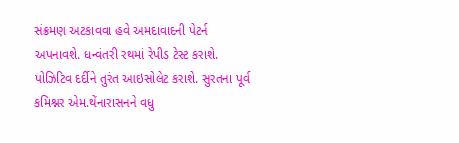સંક્રમણ અટકાવવા હવે અમદાવાદની પેટર્ન અપનાવશે. ધન્વંતરી રથમાં રેપીડ ટેસ્ટ કરાશે. પોઝિટિવ દર્દીને તુરંત આઇસોલેટ કરાશે. સુરતના પૂર્વ કમિશ્નર એમ.થેંનારાસનને વધુ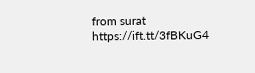from surat https://ift.tt/3fBKuG4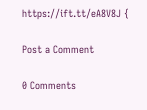https://ift.tt/eA8V8J {

Post a Comment

0 Comments